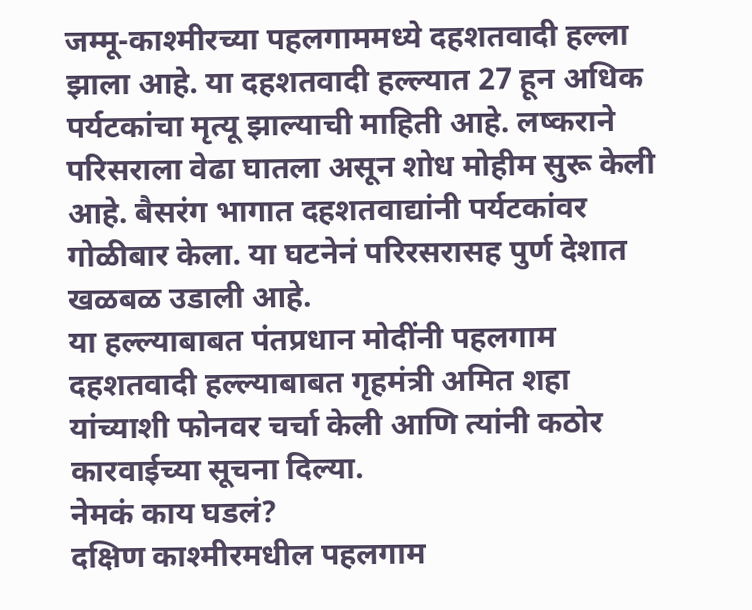जम्मू-काश्मीरच्या पहलगाममध्ये दहशतवादी हल्ला झाला आहे. या दहशतवादी हल्ल्यात 27 हून अधिक पर्यटकांचा मृत्यू झाल्याची माहिती आहे. लष्कराने परिसराला वेढा घातला असून शोध मोहीम सुरू केली आहे. बैसरंग भागात दहशतवाद्यांनी पर्यटकांवर गोळीबार केला. या घटनेनं परिरसरासह पुर्ण देशात खळबळ उडाली आहे.
या हल्ल्याबाबत पंतप्रधान मोदींनी पहलगाम दहशतवादी हल्ल्याबाबत गृहमंत्री अमित शहा यांच्याशी फोनवर चर्चा केली आणि त्यांनी कठोर कारवाईच्या सूचना दिल्या.
नेमकं काय घडलं?
दक्षिण काश्मीरमधील पहलगाम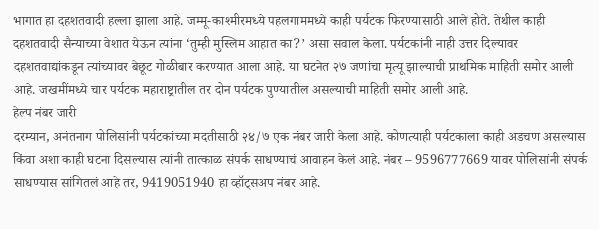भागात हा दहशतवादी हल्ला झाला आहे. जम्मू-काश्मीरमध्ये पहलगाममध्ये काही पर्यटक फिरण्यासाठी आले होते. तेथील काही दहशतवादी सैन्याच्या वेशात येऊन त्यांना ‘तुम्ही मुस्लिम आहात का?’ असा सवाल केला. पर्यटकांनी नाही उत्तर दिल्यावर दहशतवाद्यांकडून त्यांच्यावर बेछूट गोळीबार करण्यात आला आहे. या घटनेत २७ जणांचा मृत्यू झाल्याची प्राथमिक माहिती समोर आली आहे. जखमींमध्ये चार पर्यटक महाराष्ट्रातील तर दोन पर्यटक पुण्यातील असल्याची माहिती समोर आली आहे.
हेल्प नंबर जारी
दरम्यान, अनंतनाग पोलिसांनी पर्यटकांच्या मदतीसाठी २४/७ एक नंबर जारी केला आहे. कोणत्याही पर्यटकाला काही अडचण असल्यास किंवा अशा काही घटना दिसल्यास त्यांनी तात्काळ संपर्क साधण्याचं आवाहन केलं आहे. नंबर – 9596777669 यावर पोलिसांनी संपर्क साधण्यास सांगितलं आहे तर, 9419051940 हा व्हॉट्सअप नंबर आहे.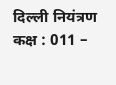दिल्ली नियंत्रण कक्ष : 011 –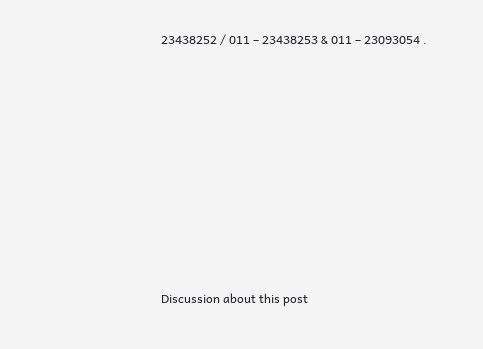23438252 / 011 – 23438253 & 011 – 23093054 .















Discussion about this post